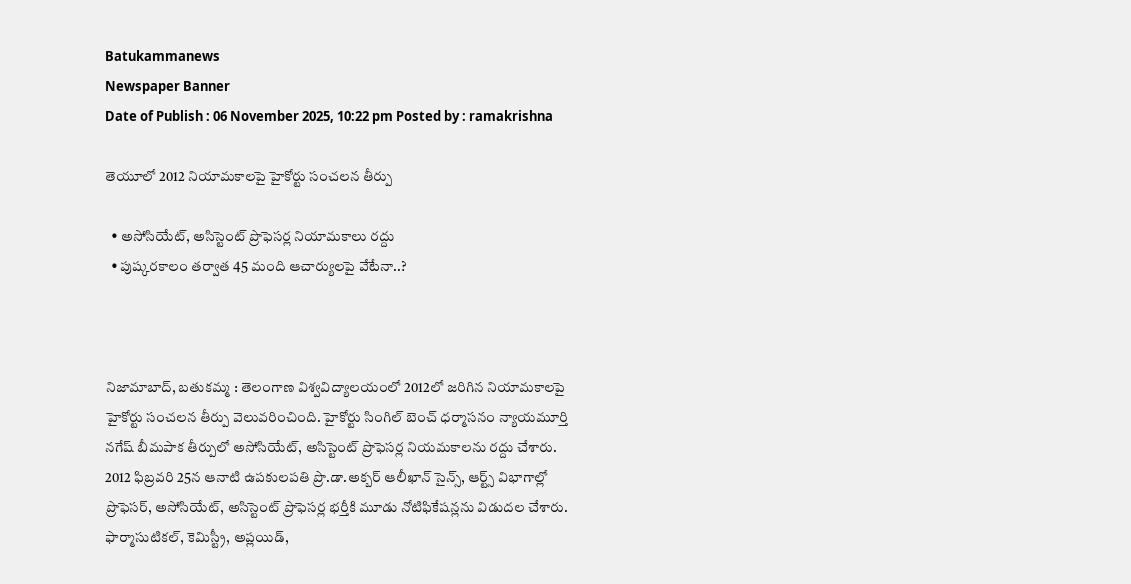Batukammanews
Newspaper Banner
Date of Publish : 06 November 2025, 10:22 pm Posted by : ramakrishna

తెయూలో 2012 నియామకాలపై హైకోర్టు సంచలన తీర్పు

  • అసోసియేట్, అసిస్టెంట్ ప్రొఫెసర్ల నియామకాలు రద్దు
  • పుష్కరకాలం తర్వాత 45 మంది ఆచార్యులపై వేటేనా..?



నిజామాబాద్, బతుకమ్మ : తెలంగాణ విశ్వవిద్యాలయంలో 2012లో జరిగిన నియామకాలపై హైకోర్టు సంచలన తీర్పు వెలువరించింది. హైకోర్టు సింగిల్ బెంచ్ ధర్మాసనం న్యాయమూర్తి నగేష్ బీమపాక తీర్పులో అసోసియేట్, అసిస్టెంట్ ప్రొఫెసర్ల నియమకాలను రద్దు చేశారు. 2012 ఫిబ్రవరి 25న ఆనాటి ఉపకులపతి ప్రొ.డా.అక్బర్ ఆలీఖాన్ సైన్స్, ఆర్ట్స్ విభాగాల్లో ప్రొఫెసర్, అసోసియేట్, అసిస్టెంట్ ప్రొఫెసర్ల భర్తీకి మూడు నోటిఫికేషన్లను విడుదల చేశారు. ఫార్మాసుటికల్, కెమిస్ట్రీ, అప్లయిడ్,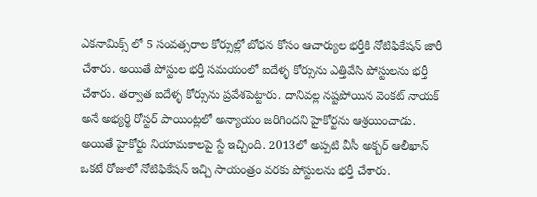ఎకనామిక్స్ లో 5 సంవత్సరాల కోర్సుల్లో బోధన కోసం ఆచార్యుల భర్తీకి నోటిఫికేషన్ జారీ చేశారు. అయితే పోస్టుల భర్తీ సమయంలో ఐదేళ్ళ కోర్సును ఎత్తివేసి పోస్టులను భర్తీ చేశారు. తర్వాత ఐదేళ్ళ కోర్సును ప్రవేశపెట్టారు. దానివల్ల నష్టపోయిన వెంకట్ నాయక్ అనే అభ్యర్థి రోస్టర్ పాయింట్లలో అన్యాయం జరిగిందని హైకోర్టను ఆశ్రయించాడు. అయితే హైకోర్టు నియామకాలపై స్టే ఇచ్చింది. 2013లో అప్పటి వీసీ అక్బర్ ఆలీఖాన్ ఒకటే రోజులో నోటిఫికేషన్ ఇచ్చి సాయంత్రం వరకు పోస్టులను భర్తీ చేశారు.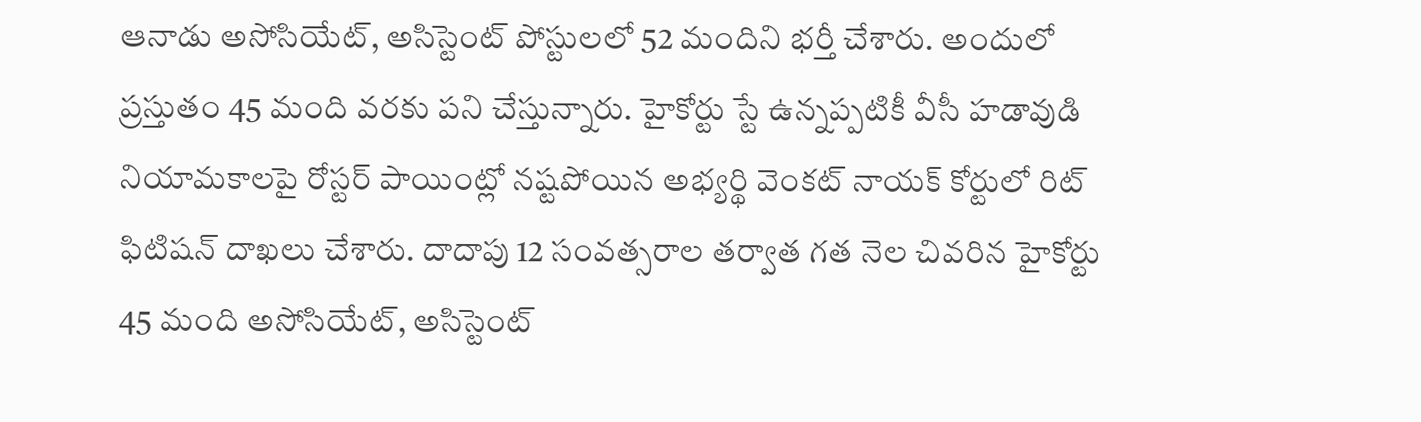ఆనాడు అసోసియేట్, అసిస్టెంట్ పోస్టులలో 52 మందిని భర్తీ చేశారు. అందులో ప్రస్తుతం 45 మంది వరకు పని చేస్తున్నారు. హైకోర్టు స్టే ఉన్నప్పటికీ వీసీ హడావుడి నియామకాలపై రోస్టర్ పాయింట్లో నష్టపోయిన అభ్యర్థి వెంకట్ నాయక్ కోర్టులో రిట్ ఫిటిషన్ దాఖలు చేశారు. దాదాపు 12 సంవత్సరాల తర్వాత గత నెల చివరిన హైకోర్టు 45 మంది అసోసియేట్, అసిస్టెంట్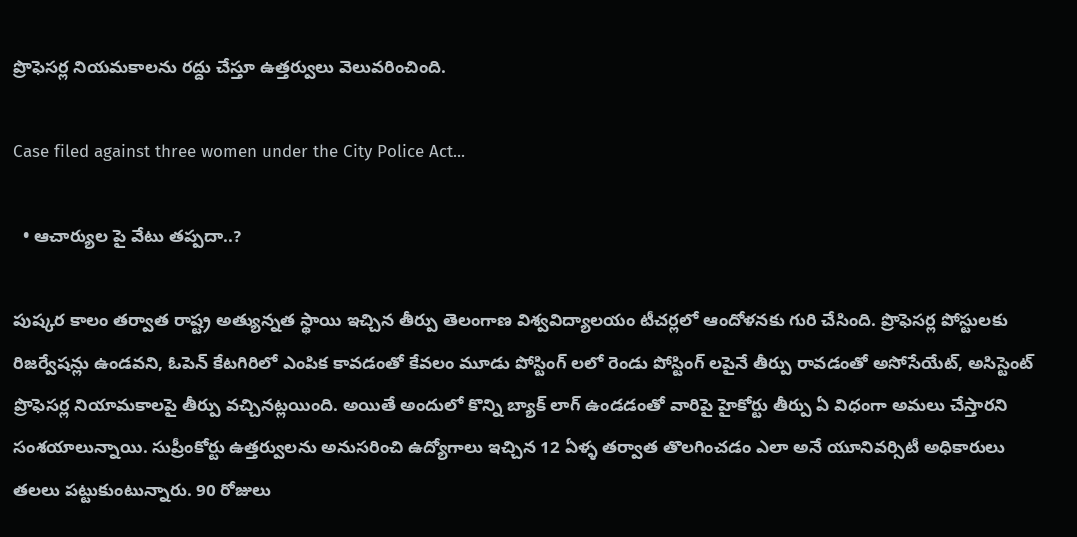ప్రొఫెసర్ల నియమకాలను రద్దు చేస్తూ ఉత్తర్వులు వెలువరించింది.

Case filed against three women under the City Police Act...

  • ఆచార్యుల పై వేటు తప్పదా..?

పుష్కర కాలం తర్వాత రాష్ట్ర అత్యున్నత స్థాయి ఇచ్చిన తీర్పు తెలంగాణ విశ్వవిద్యాలయం టీచర్లలో ఆందోళనకు గురి చేసింది. ప్రొఫెసర్ల పోస్టులకు రిజర్వేషన్లు ఉండవని, ఓపెన్ కేటగిరిలో ఎంపిక కావడంతో కేవలం మూడు పోస్టింగ్ లలో రెండు పోస్టింగ్ లపైనే తీర్పు రావడంతో అసోసేయేట్, అసిస్టెంట్ ప్రొఫెసర్ల నియామకాలపై తీర్పు వచ్చినట్లయింది. అయితే అందులో కొన్ని బ్యాక్ లాగ్ ఉండడంతో వారిపై హైకోర్టు తీర్పు ఏ విధంగా అమలు చేస్తారని సంశయాలున్నాయి. సుప్రీంకోర్టు ఉత్తర్వులను అనుసరించి ఉద్యోగాలు ఇచ్చిన 12 ఏళ్ళ తర్వాత తొలగించడం ఎలా అనే యూనివర్సిటీ అధికారులు తలలు పట్టుకుంటున్నారు. 90 రోజులు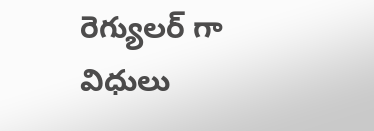రెగ్యులర్ గా విధులు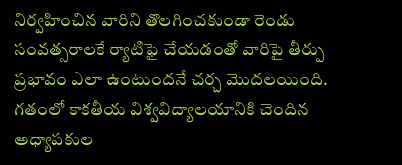నిర్వహించిన వారిని తొలగించకుండా రెండు సంవత్సరాలకే ర్యాటిఫై చేయడంతో వారిపై తీర్పు ప్రభావం ఎలా ఉంటుందనే చర్చ మొదలయింది. గతంలో కాకతీయ విశ్వవిద్యాలయానికి చెందిన అధ్యాపకుల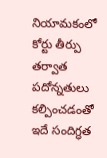నియామకంలో కోర్టు తీర్పు తర్వాత పదోన్నతులు కల్పించడంతో ఇదే సందిగ్ధత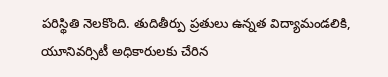పరిస్థితి నెలకొంది. తుదితీర్పు ప్రతులు ఉన్నత విద్యామండలికి, యూనివర్సిటీ అధికారులకు చేరిన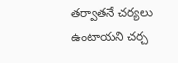తర్వాతనే చర్యలు ఉంటాయని చర్చ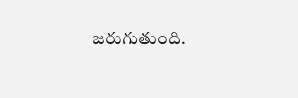జరుగుతుంది.